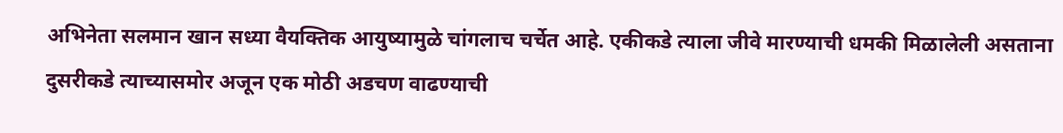अभिनेता सलमान खान सध्या वैयक्तिक आयुष्यामुळे चांगलाच चर्चेत आहे. एकीकडे त्याला जीवे मारण्याची धमकी मिळालेली असताना दुसरीकडे त्याच्यासमोर अजून एक मोठी अडचण वाढण्याची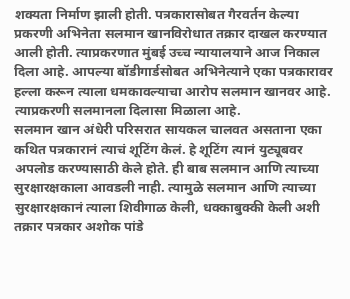शक्यता निर्माण झाली होती. पत्रकारासोबत गैरवर्तन केल्या प्रकरणी अभिनेता सलमान खानविरोधात तक्रार दाखल करण्यात आली होती. त्याप्रकरणात मुंबई उच्च न्यायालयाने आज निकाल दिला आहे. आपल्या बॉडीगार्डसोबत अभिनेत्याने एका पत्रकारावर हल्ला करून त्याला धमकावल्याचा आरोप सलमान खानवर आहे. त्याप्रकरणी सलमानला दिलासा मिळाला आहे.
सलमान खान अंधेरी परिसरात सायकल चालवत असताना एका कथित पत्रकारानं त्याचं शूटिंग केलं. हे शूटिंग त्यानं युट्यूबवर अपलोड करण्यासाठी केले होते. ही बाब सलमान आणि त्याच्या सुरक्षारक्षकाला आवडली नाही. त्यामुळे सलमान आणि त्याच्या सुरक्षारक्षकानं त्याला शिवीगाळ केली, धक्काबुक्की केली अशी तक्रार पत्रकार अशोक पांडे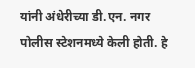यांनी अंधेरीच्या डी.एन. नगर पोलीस स्टेशनमध्ये केली होती. हे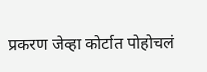प्रकरण जेव्हा कोर्टात पोहोचलं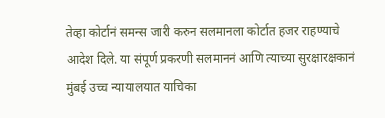तेव्हा कोर्टानं समन्स जारी करुन सलमानला कोर्टात हजर राहण्याचे आदेश दिले. या संपूर्ण प्रकरणी सलमाननं आणि त्याच्या सुरक्षारक्षकानं मुंबई उच्च न्यायालयात याचिका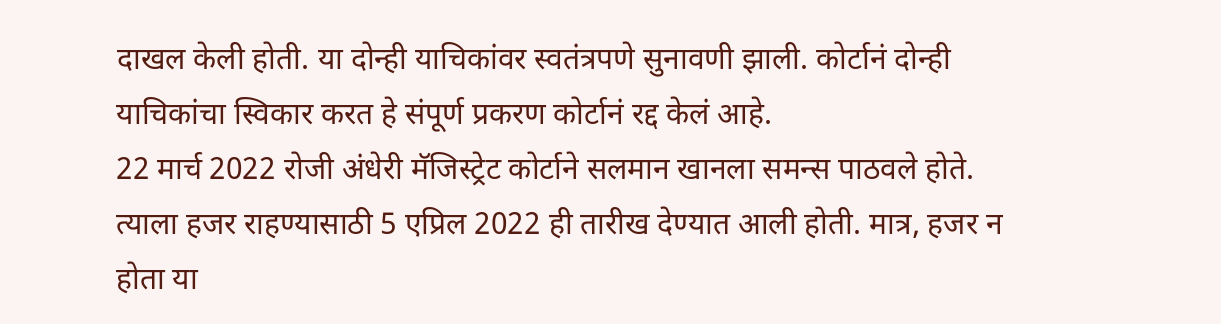दाखल केली होती. या दोन्ही याचिकांवर स्वतंत्रपणे सुनावणी झाली. कोर्टानं दोन्ही याचिकांचा स्विकार करत हे संपूर्ण प्रकरण कोर्टानं रद्द केलं आहे.
22 मार्च 2022 रोजी अंधेरी मॅजिस्ट्रेट कोर्टाने सलमान खानला समन्स पाठवले होते. त्याला हजर राहण्यासाठी 5 एप्रिल 2022 ही तारीख देण्यात आली होती. मात्र, हजर न होता या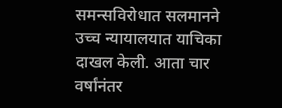समन्सविरोधात सलमानने उच्च न्यायालयात याचिका दाखल केली. आता चार वर्षांनंतर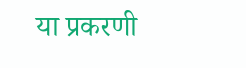या प्रकरणी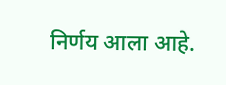निर्णय आला आहे.